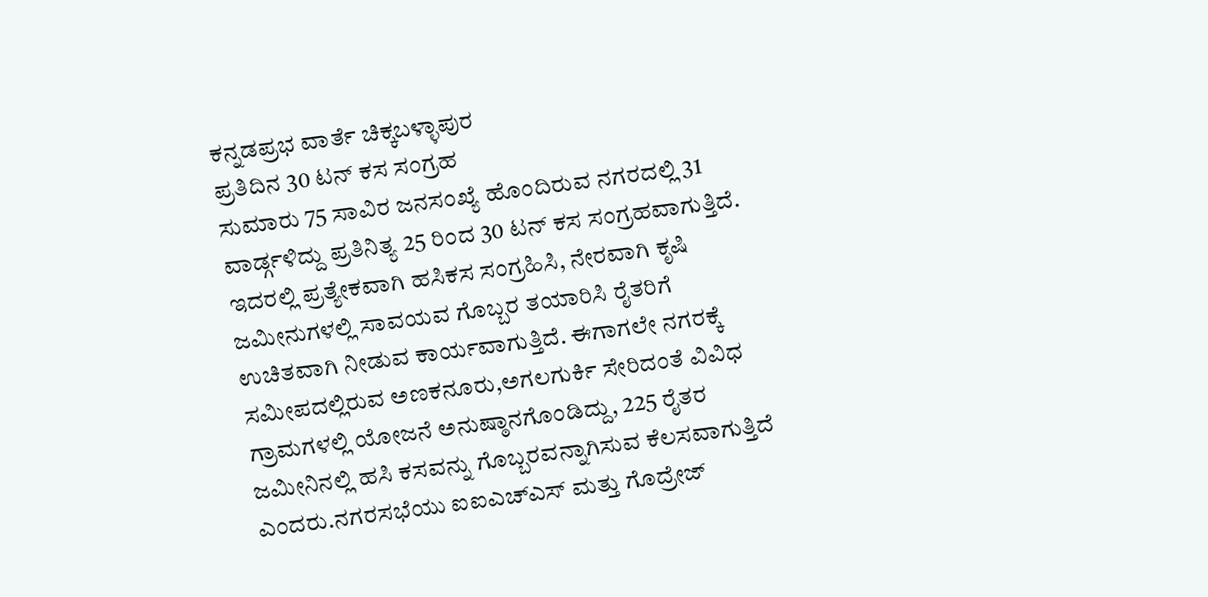ಕನ್ನಡಪ್ರಭ ವಾರ್ತೆ ಚಿಕ್ಕಬಳ್ಳಾಪುರ
ಪ್ರತಿದಿನ 30 ಟನ್ ಕಸ ಸಂಗ್ರಹ
ಸುಮಾರು 75 ಸಾವಿರ ಜನಸಂಖ್ಯೆ ಹೊಂದಿರುವ ನಗರದಲ್ಲಿ 31 ವಾರ್ಡ್ಗಳಿದ್ದು ಪ್ರತಿನಿತ್ಯ 25 ರಿಂದ 30 ಟನ್ ಕಸ ಸಂಗ್ರಹವಾಗುತ್ತಿದೆ. ಇದರಲ್ಲಿ ಪ್ರತ್ಯೇಕವಾಗಿ ಹಸಿಕಸ ಸಂಗ್ರಹಿಸಿ, ನೇರವಾಗಿ ಕೃಷಿ ಜಮೀನುಗಳಲ್ಲಿ ಸಾವಯವ ಗೊಬ್ಬರ ತಯಾರಿಸಿ ರೈತರಿಗೆ ಉಚಿತವಾಗಿ ನೀಡುವ ಕಾರ್ಯವಾಗುತ್ತಿದೆ. ಈಗಾಗಲೇ ನಗರಕ್ಕೆ ಸಮೀಪದಲ್ಲಿರುವ ಅಣಕನೂರು,ಅಗಲಗುರ್ಕಿ ಸೇರಿದಂತೆ ವಿವಿಧ ಗ್ರಾಮಗಳಲ್ಲಿ ಯೋಜನೆ ಅನುಷ್ಠಾನಗೊಂಡಿದ್ದು, 225 ರೈತರ ಜಮೀನಿನಲ್ಲಿ ಹಸಿ ಕಸವನ್ನು ಗೊಬ್ಬರವನ್ನಾಗಿಸುವ ಕೆಲಸವಾಗುತ್ತಿದೆ ಎಂದರು.ನಗರಸಭೆಯು ಐಐಎಚ್ಎಸ್ ಮತ್ತು ಗೊದ್ರೇಜ್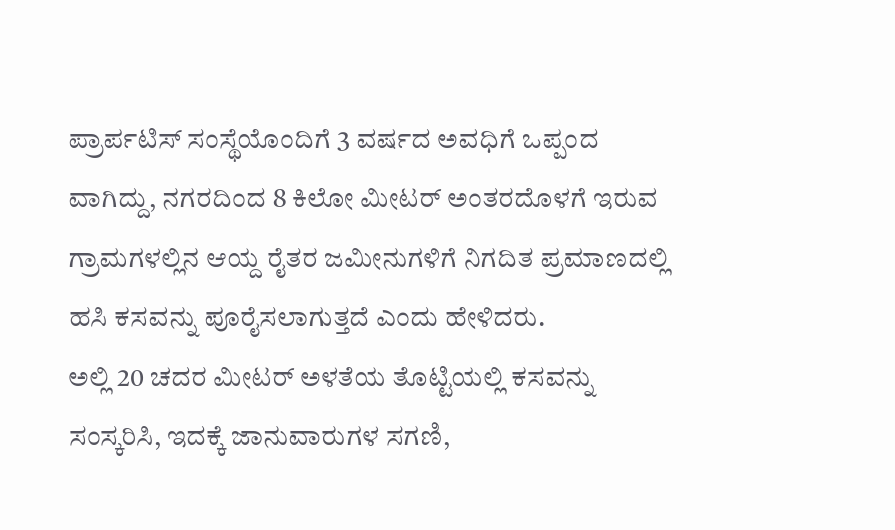ಪ್ರಾರ್ಪಟಿಸ್ ಸಂಸ್ಥೆಯೊಂದಿಗೆ 3 ವರ್ಷದ ಅವಧಿಗೆ ಒಪ್ಪಂದ ವಾಗಿದ್ದು, ನಗರದಿಂದ 8 ಕಿಲೋ ಮೀಟರ್ ಅಂತರದೊಳಗೆ ಇರುವ ಗ್ರಾಮಗಳಲ್ಲಿನ ಆಯ್ದ ರೈತರ ಜಮೀನುಗಳಿಗೆ ನಿಗದಿತ ಪ್ರಮಾಣದಲ್ಲಿ ಹಸಿ ಕಸವನ್ನು ಪೂರೈಸಲಾಗುತ್ತದೆ ಎಂದು ಹೇಳಿದರು.
ಅಲ್ಲಿ 20 ಚದರ ಮೀಟರ್ ಅಳತೆಯ ತೊಟ್ಟಿಯಲ್ಲಿ ಕಸವನ್ನು ಸಂಸ್ಕರಿಸಿ, ಇದಕ್ಕೆ ಜಾನುವಾರುಗಳ ಸಗಣಿ,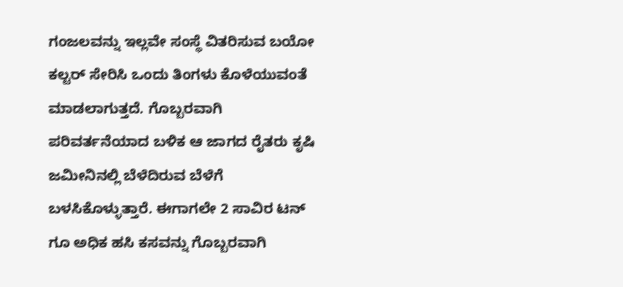ಗಂಜಲವನ್ನು ಇಲ್ಲವೇ ಸಂಸ್ಥೆ ವಿತರಿಸುವ ಬಯೋ ಕಲ್ಟರ್ ಸೇರಿಸಿ ಒಂದು ತಿಂಗಳು ಕೊಳೆಯುವಂತೆ ಮಾಡಲಾಗುತ್ತದೆ. ಗೊಬ್ಬರವಾಗಿ ಪರಿವರ್ತನೆಯಾದ ಬಳಿಕ ಆ ಜಾಗದ ರೈತರು ಕೃಷಿ ಜಮೀನಿನಲ್ಲಿ ಬೆಳೆದಿರುವ ಬೆಳೆಗೆ ಬಳಸಿಕೊಳ್ಳುತ್ತಾರೆ. ಈಗಾಗಲೇ 2 ಸಾವಿರ ಟನ್ ಗೂ ಅಧಿಕ ಹಸಿ ಕಸವನ್ನು ಗೊಬ್ಬರವಾಗಿ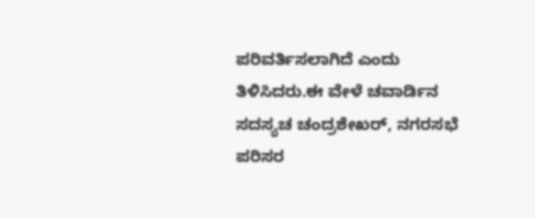ಪರಿವರ್ತಿಸಲಾಗಿದೆ ಎಂದು ತಿಳಿಸಿದರು.ಈ ವೇಳೆ ಚವಾರ್ಡಿನ ಸದಸ್ಯಚ ಚಂದ್ರಶೇಖರ್, ನಗರಸಭೆ ಪರಿಸರ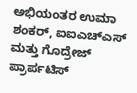ಅಭಿಯಂತರ ಉಮಾ ಶಂಕರ್, ಐಐಎಚ್ಎಸ್ ಮತ್ತು ಗೊದ್ರೇಜ್ ಪ್ರಾರ್ಪಟಿಸ್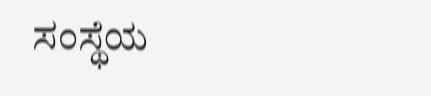ಸಂಸ್ಥೆಯ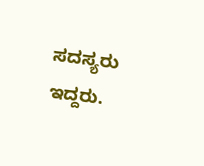ಸದಸ್ಯರು ಇದ್ದರು.